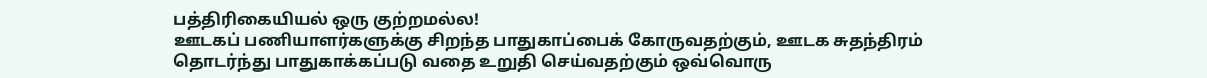பத்திரிகையியல் ஒரு குற்றமல்ல!
ஊடகப் பணியாளர்களுக்கு சிறந்த பாதுகாப்பைக் கோருவதற்கும், ஊடக சுதந்திரம் தொடர்ந்து பாதுகாக்கப்படு வதை உறுதி செய்வதற்கும் ஒவ்வொரு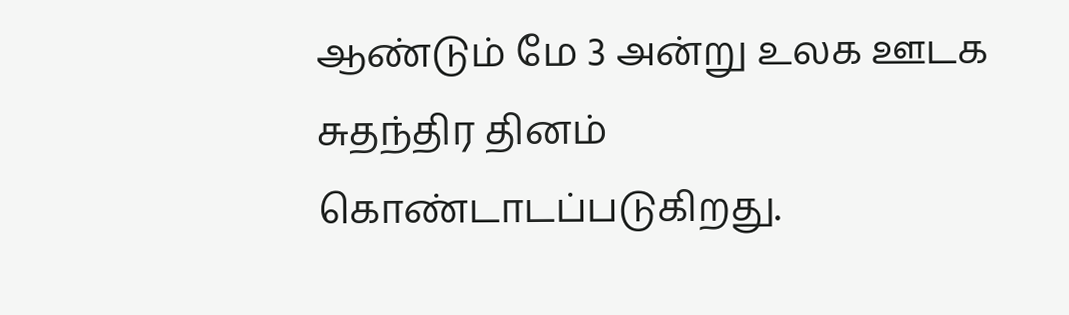ஆண்டும் மே 3 அன்று உலக ஊடக சுதந்திர தினம் கொண்டாடப்படுகிறது.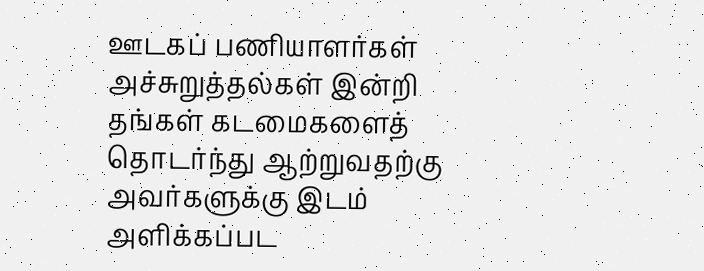ஊடகப் பணியாளர்கள் அச்சுறுத்தல்கள் இன்றி தங்கள் கடமைகளைத் தொடர்ந்து ஆற்றுவதற்கு அவர்களுக்கு இடம் அளிக்கப்பட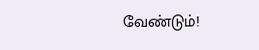வேண்டும்!